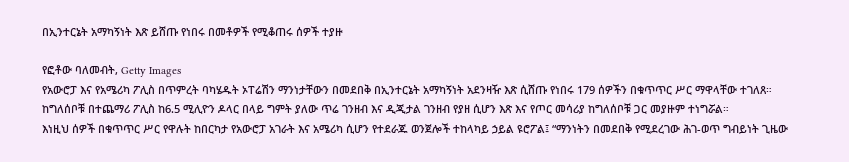በኢንተርኔት አማካኝነት እጽ ይሸጡ የነበሩ በመቶዎች የሚቆጠሩ ሰዎች ተያዙ

የፎቶው ባለመብት, Getty Images
የአውሮፓ እና የአሜሪካ ፖሊስ በጥምረት ባካሄዱት ኦፐሬሽን ማንነታቸውን በመደበቅ በኢንተርኔት አማካኝነት አደንዛዥ እጽ ሲሸጡ የነበሩ 179 ሰዎችን በቁጥጥር ሥር ማዋላቸው ተገለጸ።
ከግለሰቦቹ በተጨማሪ ፖሊስ ከ6.5 ሚሊዮን ዶላር በላይ ግምት ያለው ጥሬ ገንዘብ እና ዲጂታል ገንዘብ የያዘ ሲሆን እጽ እና የጦር መሳሪያ ከግለሰቦቹ ጋር መያዙም ተነግሯል።
እነዚህ ሰዎች በቁጥጥር ሥር የዋሉት ከበርካታ የአውሮፓ አገራት እና አሜሪካ ሲሆን የተደራጁ ወንጀሎች ተከላካይ ኃይል ዩሮፖል፤ “ማንነትን በመደበቅ የሚደረገው ሕገ-ወጥ ግብይነት ጊዜው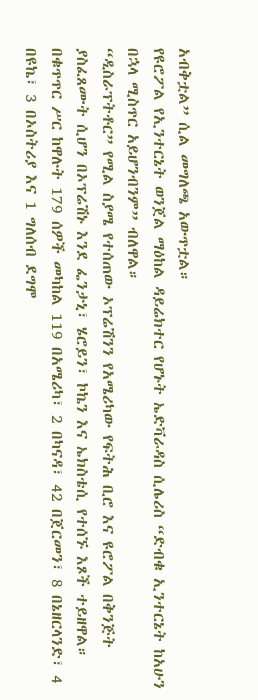አብቅቷል” ሲል መግለጫ አውጥቷል።
የዩሮፖል የኢንተርኔት ወንጀል ማዕከል ዳይሬክተር የሆኑት ኤድቫራዳስ ሲሌሪስ “ድብቁ ኢንተርኔት ከአሁን በኋላ ሚስጥር አይሆንብንም” ብለዋል።
“ዲስራፕትቶር” የሚል ስያሜ የተሰጠው ኦፕሬሽንን የአሜሪካው የፍትሕ ቢሮ እና ዩሮፖል በቅንጅት ያስፈጸሙት ሲሆን በኦፕሬሽኑ እንደ ፌንታኒ፣ ሄሮይን፣ ኮኬን እና ኤክስቴሲ የተሰኙ እጾች ተይዘዋል።
በቁጥጥር ሥር ከዋሉት 179 ሰዎች መካከል 119 በአሜሪካ፣ 2 በካናዳ፣ 42 በጀርመን፣ 8 በኔዘርላንድ፣ 4 በዩኬ፣ 3 በኦስትሪያ እና 1 ግለሰብ ደግሞ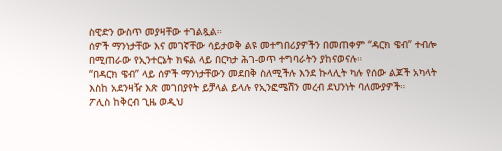ስዊድን ውስጥ መያዛቸው ተገልጿል።
ሰዎች ማንነታቸው እና መገኛቸው ሳይታወቅ ልዩ መተግበሪያዎችን በመጠቀም “ዳርክ ዌብ” ተብሎ በሚጠራው የኢንተርኔት ክፍል ላይ በርካታ ሕገ-ወጥ ተግባራትን ያከናወናሉ።
“በዳርክ ዌብ” ላይ ሰዎች ማንነታቸውን መደበቅ ስለሚችሉ እንደ ኩላሊት ካሉ የሰው ልጆች አካላት እስከ አደንዛዥ እጽ መገበያየት ይቻላል ይላሉ የኢንፎሜሽን መረብ ደህንነት ባለሙያዎች።
ፖሊስ ከቅርብ ጊዜ ወዲህ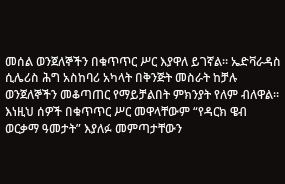መሰል ወንጀለኞችን በቁጥጥር ሥር እያዋለ ይገኛል። ኤድቫራዳስ ሲሌሪስ ሕግ አስከባሪ አካላት በቅንጅት መስራት ከቻሉ ወንጀለኞችን መቆጣጠር የማይቻልበት ምክንያት የለም ብለዋል።
እነዚህ ሰዎች በቁጥጥር ሥር መዋላቸውም “የዳርክ ዌብ ወርቃማ ዓመታት” እያለፉ መምጣታቸውን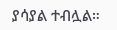ያሳያል ተብሏል።